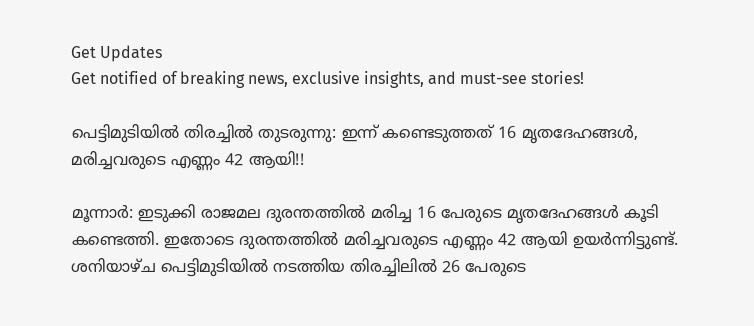Get Updates
Get notified of breaking news, exclusive insights, and must-see stories!

പെട്ടിമുടിയിൽ തിരച്ചിൽ തുടരുന്നു: ഇന്ന് കണ്ടെടുത്തത് 16 മൃതദേഹങ്ങൾ, മരിച്ചവരുടെ എണ്ണം 42 ആയി!!

മൂന്നാർ: ഇടുക്കി രാജമല ദുരന്തത്തിൽ മരിച്ച 16 പേരുടെ മൃതദേഹങ്ങൾ കൂടി കണ്ടെത്തി. ഇതോടെ ദുരന്തത്തിൽ മരിച്ചവരുടെ എണ്ണം 42 ആയി ഉയർന്നിട്ടുണ്ട്. ശനിയാഴ്ച പെട്ടിമുടിയിൽ നടത്തിയ തിരച്ചിലിൽ 26 പേരുടെ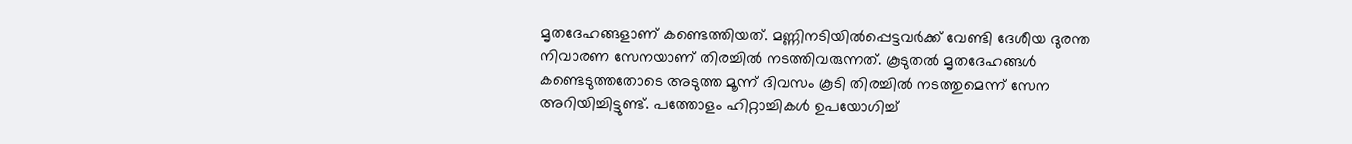മൃതദേഹങ്ങളാണ് കണ്ടെത്തിയത്. മണ്ണിനടിയിൽപ്പെട്ടവർക്ക് വേണ്ടി ദേശീയ ദുരന്ത നിവാരണ സേനയാണ് തിരച്ചിൽ നടത്തിവരുന്നത്. കൂടുതൽ മൃതദേഹങ്ങൾ കണ്ടെടുത്തതോടെ അടുത്ത മൂന്ന് ദിവസം കൂടി തിരച്ചിൽ നടത്തുമെന്ന് സേന അറിയിച്ചിട്ടുണ്ട്. പത്തോളം ഹിറ്റാച്ചികൾ ഉപയോഗിച്ച്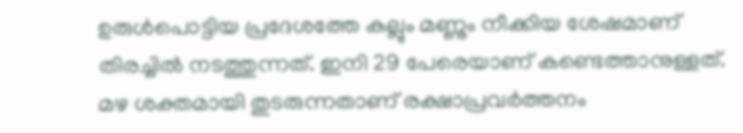ഉരുൾപൊട്ടിയ പ്രദേശത്തേ കല്ലും മണ്ണും നീക്കിയ ശേഷമാണ് തിരച്ചിൽ നടത്തുന്നത്. ഇനി 29 പേരെയാണ് കണ്ടെത്താനുള്ളത്. മഴ ശക്തമായി തുടരുന്നതാണ് രക്ഷാപ്രവർത്തനം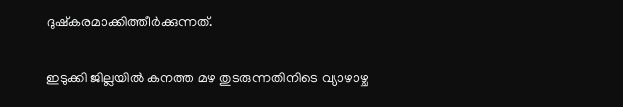ദുഷ്കരമാക്കിത്തീർക്കുന്നത്.

ഇടുക്കി ജില്ലയിൽ കനത്ത മഴ തുടരുന്നതിനിടെ വ്യാഴാഴ്ച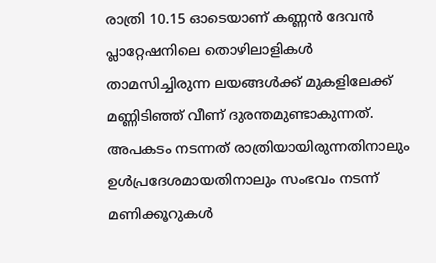രാത്രി 10.15 ഓടെയാണ് കണ്ണൻ ദേവൻ പ്ലാറ്റേഷനിലെ തൊഴിലാളികൾ താമസിച്ചിരുന്ന ലയങ്ങൾക്ക് മുകളിലേക്ക് മണ്ണിടിഞ്ഞ് വീണ് ദുരന്തമുണ്ടാകുന്നത്. അപകടം നടന്നത് രാത്രിയായിരുന്നതിനാലും ഉൾപ്രദേശമായതിനാലും സംഭവം നടന്ന് മണിക്കൂറുകൾ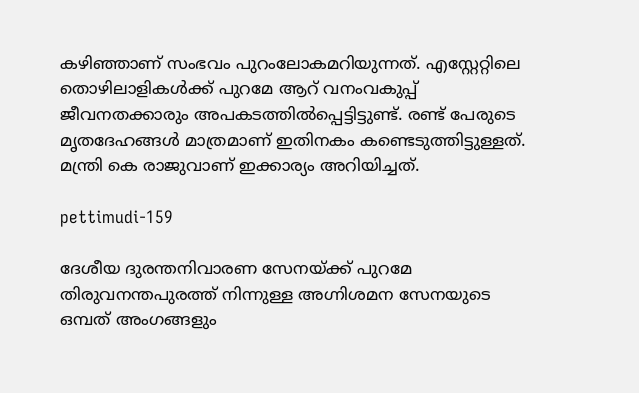കഴിഞ്ഞാണ് സംഭവം പുറംലോകമറിയുന്നത്. എസ്റ്റേറ്റിലെ തൊഴിലാളികൾക്ക് പുറമേ ആറ് വനംവകുപ്പ് ജീവനതക്കാരും അപകടത്തിൽപ്പെട്ടിട്ടുണ്ട്. രണ്ട് പേരുടെ മൃതദേഹങ്ങൾ മാത്രമാണ് ഇതിനകം കണ്ടെടുത്തിട്ടുള്ളത്. മന്ത്രി കെ രാജുവാണ് ഇക്കാര്യം അറിയിച്ചത്.

pettimudi-159

ദേശീയ ദുരന്തനിവാരണ സേനയ്ക്ക് പുറമേ തിരുവനന്തപുരത്ത് നിന്നുള്ള അഗ്നിശമന സേനയുടെ ഒമ്പത് അംഗങ്ങളും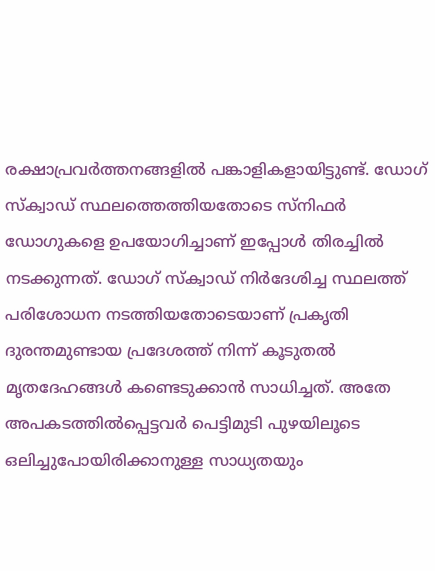രക്ഷാപ്രവർത്തനങ്ങളിൽ പങ്കാളികളായിട്ടുണ്ട്. ഡോഗ് സ്ക്വാഡ് സ്ഥലത്തെത്തിയതോടെ സ്നിഫർ ഡോഗുകളെ ഉപയോഗിച്ചാണ് ഇപ്പോൾ തിരച്ചിൽ നടക്കുന്നത്. ഡോഗ് സ്ക്വാഡ് നിർദേശിച്ച സ്ഥലത്ത് പരിശോധന നടത്തിയതോടെയാണ് പ്രകൃതി ദുരന്തമുണ്ടായ പ്രദേശത്ത് നിന്ന് കൂടുതൽ മൃതദേഹങ്ങൾ കണ്ടെടുക്കാൻ സാധിച്ചത്. അതേ അപകടത്തിൽപ്പെട്ടവർ പെട്ടിമുടി പുഴയിലൂടെ ഒലിച്ചുപോയിരിക്കാനുള്ള സാധ്യതയും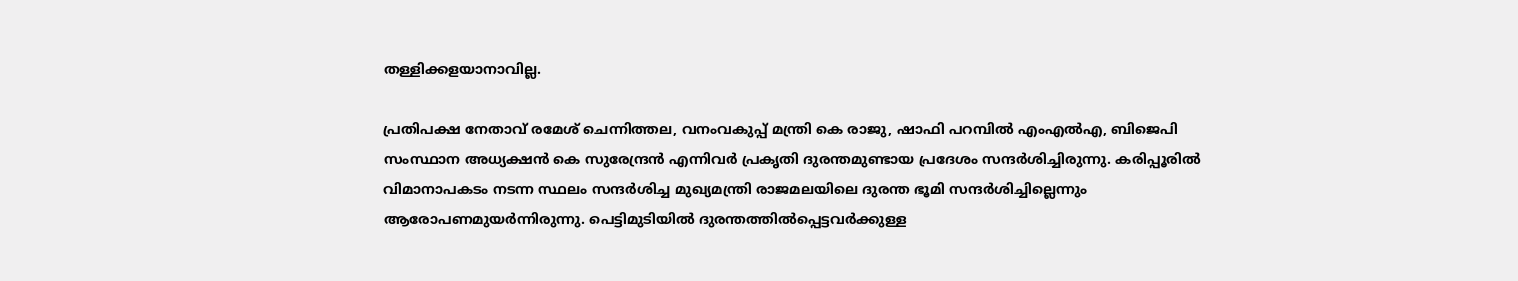തള്ളിക്കളയാനാവില്ല.

പ്രതിപക്ഷ നേതാവ് രമേശ് ചെന്നിത്തല, വനംവകുപ്പ് മന്ത്രി കെ രാജു, ഷാഫി പറമ്പിൽ എംഎൽഎ, ബിജെപി സംസ്ഥാന അധ്യക്ഷൻ കെ സുരേന്ദ്രൻ എന്നിവർ പ്രകൃതി ദുരന്തമുണ്ടായ പ്രദേശം സന്ദർശിച്ചിരുന്നു. കരിപ്പൂരിൽ വിമാനാപകടം നടന്ന സ്ഥലം സന്ദർശിച്ച മുഖ്യമന്ത്രി രാജമലയിലെ ദുരന്ത ഭൂമി സന്ദർശിച്ചില്ലെന്നും ആരോപണമുയർന്നിരുന്നു. പെട്ടിമുടിയിൽ ദുരന്തത്തിൽപ്പെട്ടവർക്കുള്ള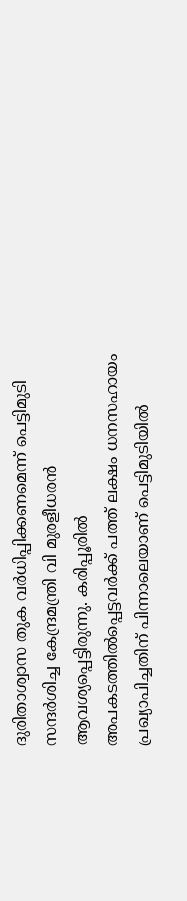ദുരിതാശ്വാസ തുക വർധിപ്പിക്കണമെന്ന് പെട്ടിമുടി സന്ദർശിച്ച കേന്ദ്രമന്ത്രി വി മുരളീധരൻ ആവശ്യപ്പെട്ടിരുന്നു. കരിപ്പൂരിൽ അപകടത്തിൽപ്പെട്ടവർക്ക് പത്ത് ലക്ഷം ധനസഹായം പ്രഖ്യാപിച്ചതിന് പിന്നാലെയാണ് പെട്ടിമുടിയിൽ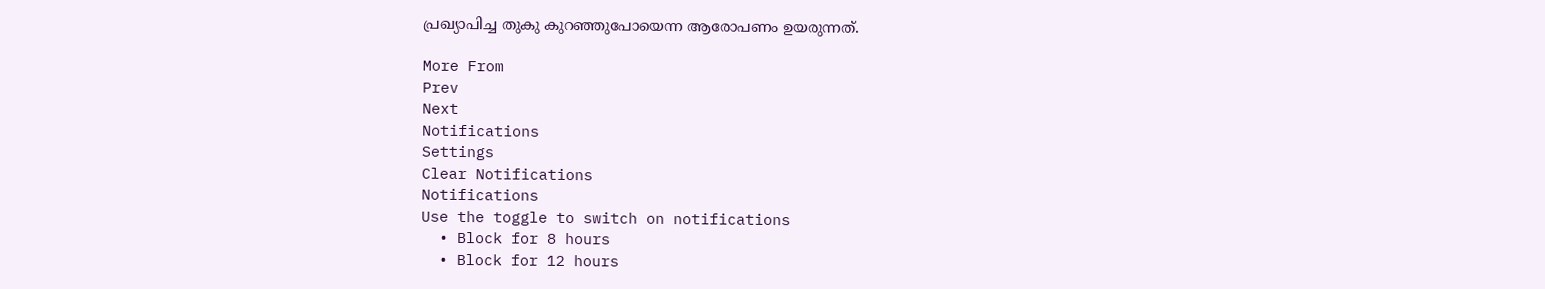പ്രഖ്യാപിച്ച തുകു കുറഞ്ഞുപോയെന്ന ആരോപണം ഉയരുന്നത്.

More From
Prev
Next
Notifications
Settings
Clear Notifications
Notifications
Use the toggle to switch on notifications
  • Block for 8 hours
  • Block for 12 hours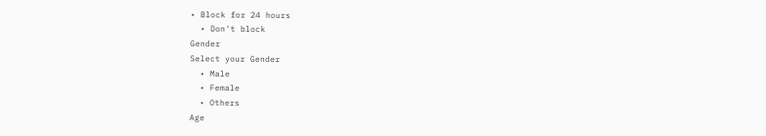• Block for 24 hours
  • Don't block
Gender
Select your Gender
  • Male
  • Female
  • Others
Age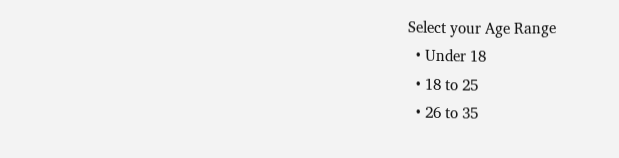Select your Age Range
  • Under 18
  • 18 to 25
  • 26 to 35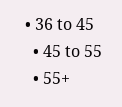• 36 to 45
  • 45 to 55
  • 55+